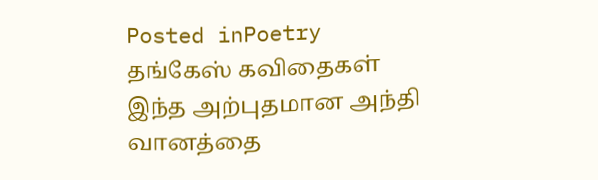Posted inPoetry
தங்கேஸ் கவிதைகள்
இந்த அற்புதமான அந்தி வானத்தை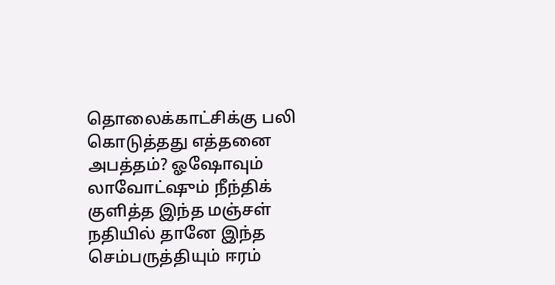தொலைக்காட்சிக்கு பலி கொடுத்தது எத்தனை அபத்தம்? ஓஷோவும் லாவோட்ஷும் நீந்திக் குளித்த இந்த மஞ்சள் நதியில் தானே இந்த செம்பருத்தியும் ஈரம்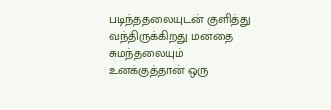படிந்ததலையுடன் குளித்து வந்திருக்கிறது மனதை சுமந்தலையும் உனக்குத்தான் ஒரு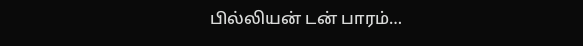பில்லியன் டன் பாரம்…